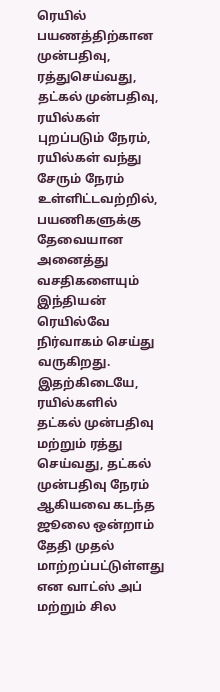ரெயில் பயணத்திற்கான முன்பதிவு, ரத்துசெய்வது, தட்கல் முன்பதிவு, ரயில்கள் புறப்படும் நேரம், ரயில்கள் வந்து சேரும் நேரம் உள்ளிட்டவற்றில், பயணிகளுக்கு தேவையான அனைத்து வசதிகளையும் இந்தியன் ரெயில்வே நிர்வாகம் செய்து வருகிறது.
இதற்கிடையே, ரயில்களில் தட்கல் முன்பதிவு மற்றும் ரத்து செய்வது, தட்கல் முன்பதிவு நேரம் ஆகியவை கடந்த ஜூலை ஒன்றாம் தேதி முதல் மாற்றப்பட்டுள்ளது என வாட்ஸ் அப் மற்றும் சில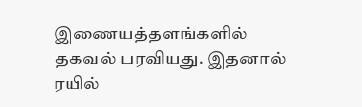இணையத்தளங்களில் தகவல் பரவியது. இதனால் ரயில்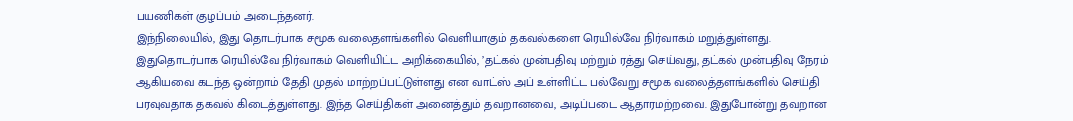பயணிகள் குழப்பம் அடைந்தனர்.
இந்நிலையில், இது தொடர்பாக சமூக வலைதளங்களில் வெளியாகும் தகவல்களை ரெயில்வே நிர்வாகம் மறுத்துள்ளது.
இதுதொடர்பாக ரெயில்வே நிர்வாகம் வெளியிட்ட அறிக்கையில், ’தட்கல் முன்பதிவு மற்றும் ரத்து செய்வது, தட்கல் முன்பதிவு நேரம் ஆகியவை கடந்த ஒன்றாம் தேதி முதல் மாற்றப்பட்டுள்ளது என வாட்ஸ் அப் உள்ளிட்ட பல்வேறு சமூக வலைத்தளங்களில் செய்தி பரவுவதாக தகவல் கிடைத்துள்ளது. இந்த செய்திகள் அனைத்தும் தவறானவை, அடிப்படை ஆதாரமற்றவை. இதுபோன்று தவறான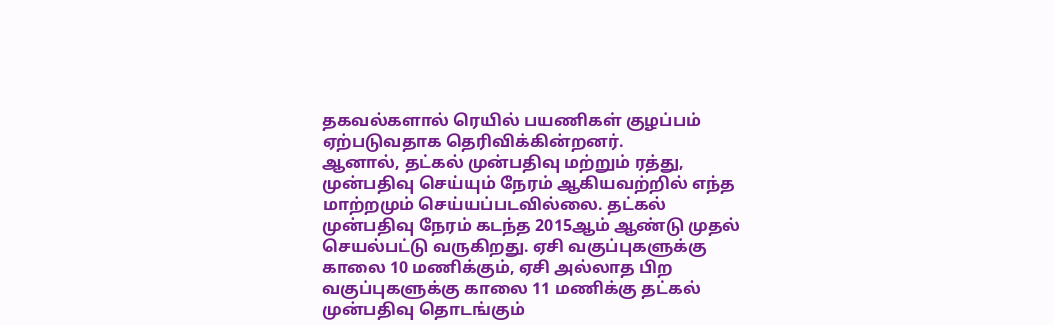தகவல்களால் ரெயில் பயணிகள் குழப்பம் ஏற்படுவதாக தெரிவிக்கின்றனர்.
ஆனால், தட்கல் முன்பதிவு மற்றும் ரத்து, முன்பதிவு செய்யும் நேரம் ஆகியவற்றில் எந்த மாற்றமும் செய்யப்படவில்லை. தட்கல் முன்பதிவு நேரம் கடந்த 2015ஆம் ஆண்டு முதல் செயல்பட்டு வருகிறது. ஏசி வகுப்புகளுக்கு காலை 10 மணிக்கும், ஏசி அல்லாத பிற வகுப்புகளுக்கு காலை 11 மணிக்கு தட்கல் முன்பதிவு தொடங்கும்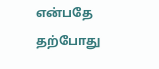என்பதே தற்போது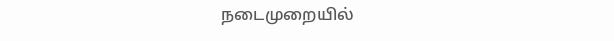நடைமுறையில்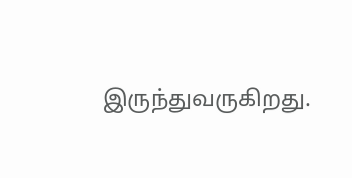இருந்துவருகிறது.